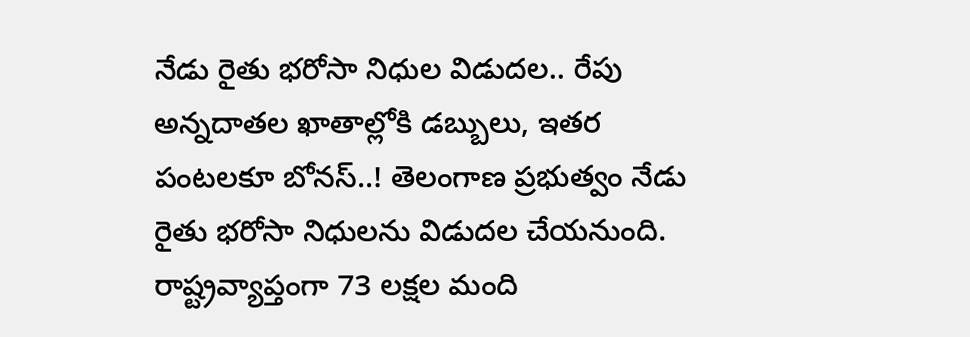నేడు రైతు భరోసా నిధుల విడుదల.. రేపు అన్నదాతల ఖాతాల్లోకి డబ్బులు, ఇతర పంటలకూ బోనస్..! తెలంగాణ ప్రభుత్వం నేడు రైతు భరోసా నిధులను విడుదల చేయనుంది. రాష్ట్రవ్యాప్తంగా 73 లక్షల మంది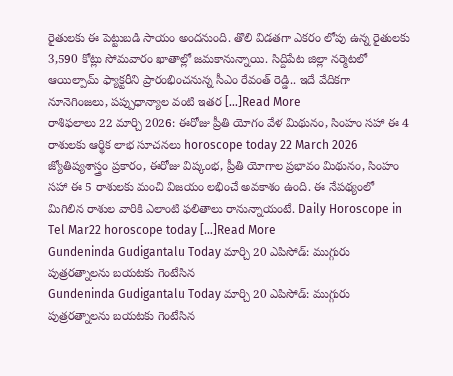రైతులకు ఈ పెట్టుబడి సాయం అందనుంది. తొలి విడతగా ఎకరం లోపు ఉన్న రైతులకు 3,590 కోట్లు సోమవారం ఖాతాల్లో జమకానున్నాయి. సిద్దిపేట జిల్లా నర్మెటలో ఆయిల్పామ్ ఫ్యాక్టరీని ప్రారంభించనున్న సీఎం రేవంత్ రెడ్డి.. ఇదే వేదికగా నూనెగింజలు, పప్పుధాన్యాల వంటి ఇతర […]Read More
రాశిఫలాలు 22 మార్చి 2026: ఈరోజు ప్రీతి యోగం వేళ మిథునం, సింహం సహా ఈ 4 రాశులకు ఆర్థిక లాభ సూచనలు horoscope today 22 March 2026 జ్యోతిష్యశాస్త్రం ప్రకారం, ఈరోజు విష్కంభ, ప్రీతి యోగాల ప్రభావం మిథునం, సింహం సహా ఈ 5 రాశులకు మంచి విజయం లభించే అవకాశం ఉంది. ఈ నేపథ్యంలో మిగిలిన రాశుల వారికి ఎలాంటి ఫలితాలు రానున్నాయంటే. Daily Horoscope in Tel Mar22 horoscope today […]Read More
Gundeninda Gudigantalu Today మార్చి 20 ఎపిసోడ్: ముగ్గురు పుత్రరత్నాలను బయటకు గెంటేసిన
Gundeninda Gudigantalu Today మార్చి 20 ఎపిసోడ్: ముగ్గురు పుత్రరత్నాలను బయటకు గెంటేసిన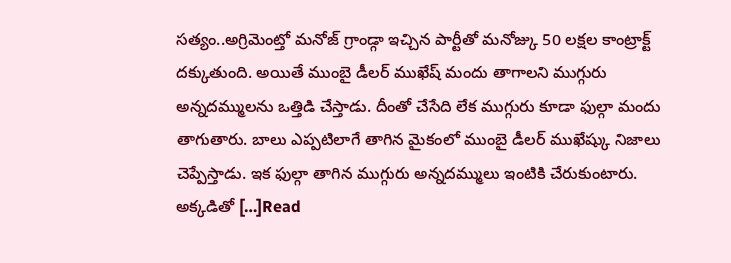సత్యం..అగ్రిమెంట్తో మనోజ్ గ్రాండ్గా ఇచ్చిన పార్టీతో మనోజ్కు 50 లక్షల కాంట్రాక్ట్ దక్కుతుంది. అయితే ముంబై డీలర్ ముఖేష్ మందు తాగాలని ముగ్గురు అన్నదమ్ములను ఒత్తిడి చేస్తాడు. దీంతో చేసేది లేక ముగ్గురు కూడా ఫుల్గా మందు తాగుతారు. బాలు ఎప్పటిలాగే తాగిన మైకంలో ముంబై డీలర్ ముఖేష్కు నిజాలు చెప్పేస్తాడు. ఇక ఫుల్గా తాగిన ముగ్గురు అన్నదమ్ములు ఇంటికి చేరుకుంటారు. అక్కడితో […]Read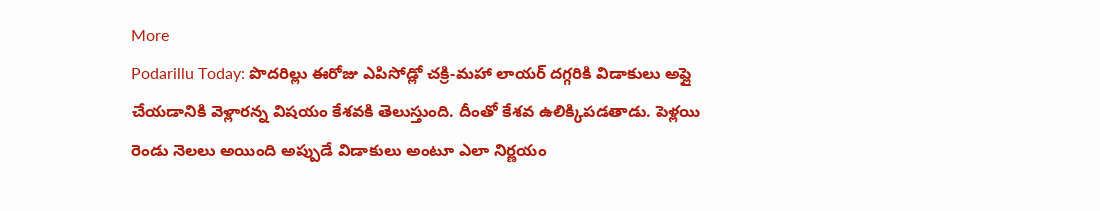More
Podarillu Today: పొదరిల్లు ఈరోజు ఎపిసోడ్లో చక్రి-మహా లాయర్ దగ్గరికి విడాకులు అప్లై చేయడానికి వెళ్లారన్న విషయం కేశవకి తెలుస్తుంది. దీంతో కేశవ ఉలిక్కిపడతాడు. పెళ్లయి రెండు నెలలు అయింది అప్పుడే విడాకులు అంటూ ఎలా నిర్ణయం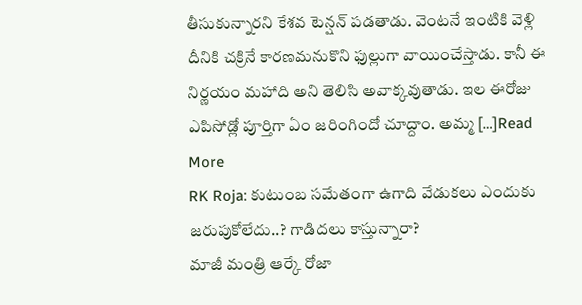తీసుకున్నారని కేశవ టెన్షన్ పడతాడు. వెంటనే ఇంటికి వెళ్లి దీనికి చక్రినే కారణమనుకొని ఫుల్లుగా వాయించేస్తాడు. కానీ ఈ నిర్ణయం మహాది అని తెలిసి అవాక్కవుతాడు. ఇల ఈరోజు ఎపిసోడ్లో పూర్తిగా ఏం జరింగిందో చూద్దాం. అమ్మ […]Read More
RK Roja: కుటుంబ సమేతంగా ఉగాది వేడుకలు ఎందుకు జరుపుకోలేదు..? గాడిదలు కాస్తున్నారా?
మాజీ మంత్రి ఆర్కే రోజా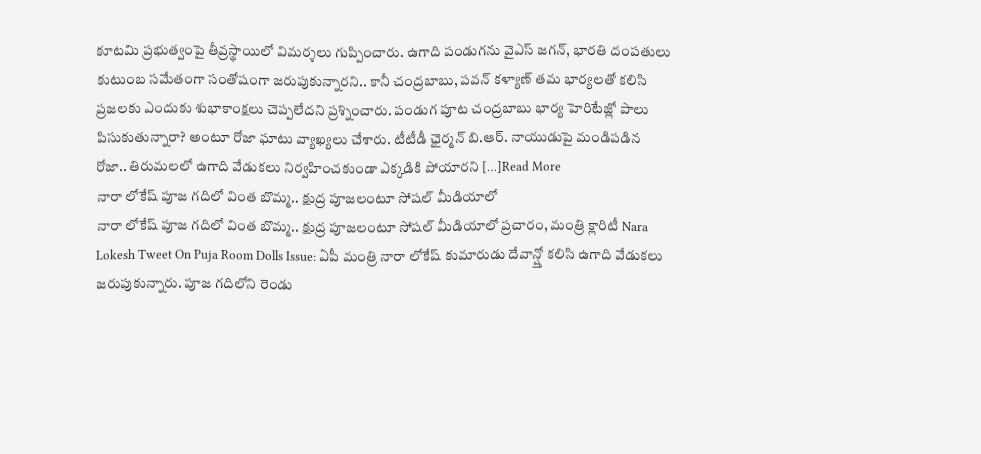కూటమి ప్రభుత్వంపై తీవ్రస్థాయిలో విమర్శలు గుప్పించారు. ఉగాది పండుగను వైఎస్ జగన్, భారతి దంపతులు కుటుంబ సమేతంగా సంతోషంగా జరుపుకున్నారని.. కానీ చంద్రబాబు, పవన్ కళ్యాణ్ తమ భార్యలతో కలిసి ప్రజలకు ఎందుకు శుభాకాంక్షలు చెప్పలేదని ప్రశ్నించారు. పండుగ పూట చంద్రబాబు భార్య హెరిటేజ్లో పాలు పిసుకుతున్నారా? అంటూ రోజా ఘాటు వ్యాఖ్యలు చేశారు. టీటీడీ ఛైర్మన్ బి.ఆర్. నాయుడుపై మండిపడిన రోజా.. తిరుమలలో ఉగాది వేడుకలు నిర్వహించకుండా ఎక్కడికి పోయారని […]Read More
నారా లోకేష్ పూజ గదిలో వింత బొమ్మ.. క్షుద్ర పూజలంటూ సోషల్ మీడియాలో
నారా లోకేష్ పూజ గదిలో వింత బొమ్మ.. క్షుద్ర పూజలంటూ సోషల్ మీడియాలో ప్రచారం, మంత్రి క్లారిటీ Nara Lokesh Tweet On Puja Room Dolls Issue: ఏపీ మంత్రి నారా లోకేష్ కుమారుడు దేవాన్ష్తో కలిసి ఉగాది వేడుకలు జరుపుకున్నారు. పూజ గదిలోని రెండు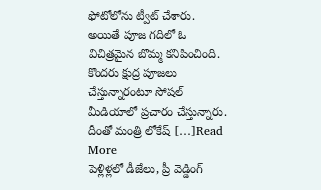ఫోటోలోను ట్వీట్ చేశారు. అయితే పూజ గదిలో ఓ విచిత్రమైన బొమ్మ కనిపించింది. కొందరు క్షుద్ర పూజలు చేస్తున్నారంటూ సోషల్ మీడియాలో ప్రచారం చేస్తున్నారు. దీంతో మంత్రి లోకేష్ […]Read More
పెళ్లిళ్లలో డీజేలు, ప్రీ వెడ్డింగ్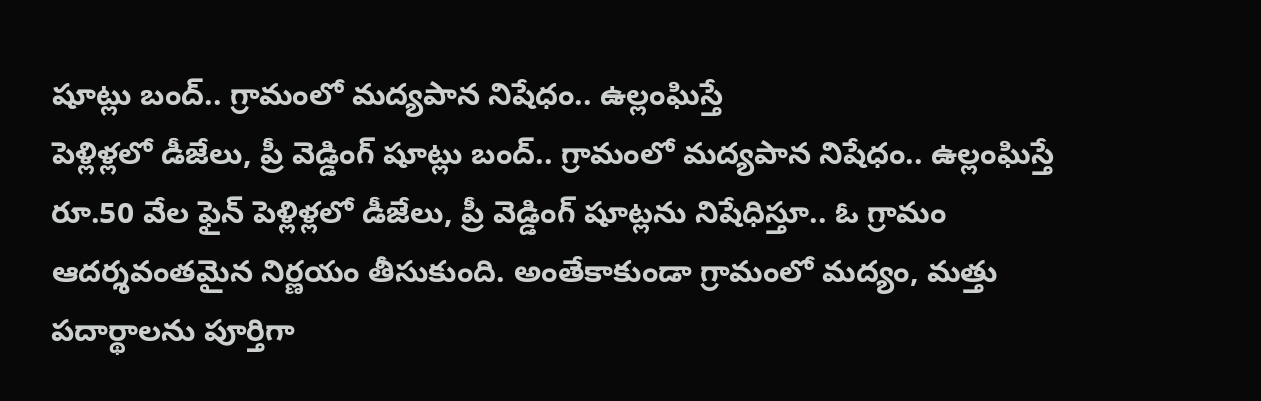షూట్లు బంద్.. గ్రామంలో మద్యపాన నిషేధం.. ఉల్లంఘిస్తే
పెళ్లిళ్లలో డీజేలు, ప్రీ వెడ్డింగ్ షూట్లు బంద్.. గ్రామంలో మద్యపాన నిషేధం.. ఉల్లంఘిస్తే రూ.50 వేల ఫైన్ పెళ్లిళ్లలో డీజేలు, ప్రీ వెడ్డింగ్ షూట్లను నిషేధిస్తూ.. ఓ గ్రామం ఆదర్శవంతమైన నిర్ణయం తీసుకుంది. అంతేకాకుండా గ్రామంలో మద్యం, మత్తు పదార్థాలను పూర్తిగా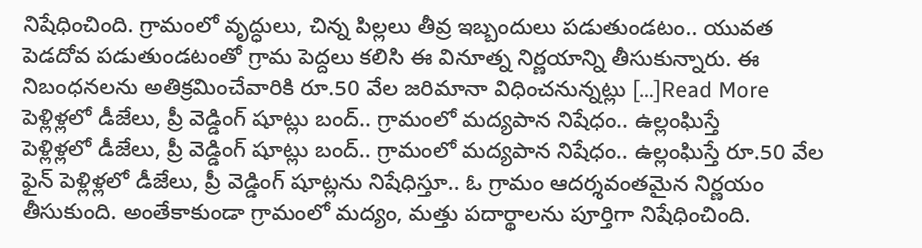నిషేధించింది. గ్రామంలో వృద్ధులు, చిన్న పిల్లలు తీవ్ర ఇబ్బందులు పడుతుండటం.. యువత పెడదోవ పడుతుండటంతో గ్రామ పెద్దలు కలిసి ఈ వినూత్న నిర్ణయాన్ని తీసుకున్నారు. ఈ నిబంధనలను అతిక్రమించేవారికి రూ.50 వేల జరిమానా విధించనున్నట్లు […]Read More
పెళ్లిళ్లలో డీజేలు, ప్రీ వెడ్డింగ్ షూట్లు బంద్.. గ్రామంలో మద్యపాన నిషేధం.. ఉల్లంఘిస్తే
పెళ్లిళ్లలో డీజేలు, ప్రీ వెడ్డింగ్ షూట్లు బంద్.. గ్రామంలో మద్యపాన నిషేధం.. ఉల్లంఘిస్తే రూ.50 వేల ఫైన్ పెళ్లిళ్లలో డీజేలు, ప్రీ వెడ్డింగ్ షూట్లను నిషేధిస్తూ.. ఓ గ్రామం ఆదర్శవంతమైన నిర్ణయం తీసుకుంది. అంతేకాకుండా గ్రామంలో మద్యం, మత్తు పదార్థాలను పూర్తిగా నిషేధించింది.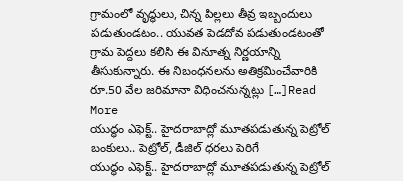గ్రామంలో వృద్ధులు, చిన్న పిల్లలు తీవ్ర ఇబ్బందులు పడుతుండటం.. యువత పెడదోవ పడుతుండటంతో గ్రామ పెద్దలు కలిసి ఈ వినూత్న నిర్ణయాన్ని తీసుకున్నారు. ఈ నిబంధనలను అతిక్రమించేవారికి రూ.50 వేల జరిమానా విధించనున్నట్లు […]Read More
యుద్ధం ఎఫెక్ట్.. హైదరాబాద్లో మూతపడుతున్న పెట్రోల్ బంకులు.. పెట్రోల్, డీజిల్ ధరలు పెరిగే
యుద్ధం ఎఫెక్ట్.. హైదరాబాద్లో మూతపడుతున్న పెట్రోల్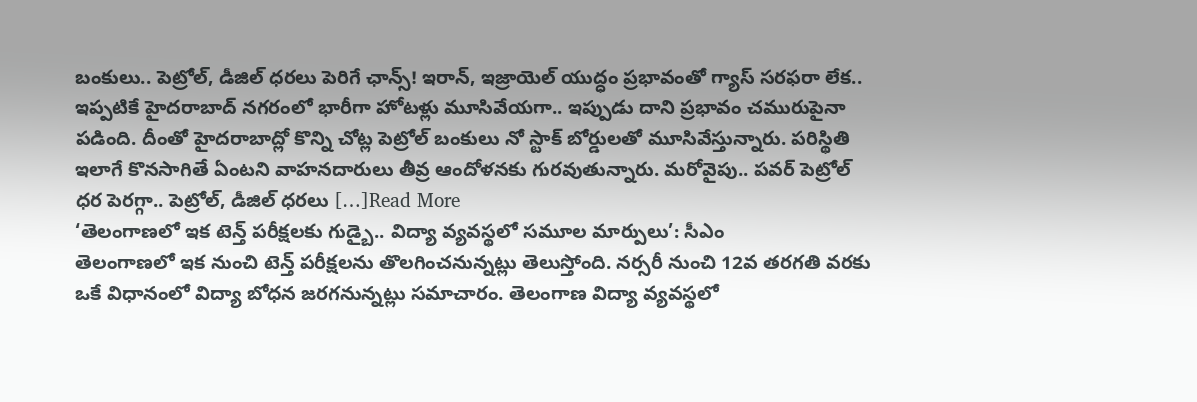బంకులు.. పెట్రోల్, డీజిల్ ధరలు పెరిగే ఛాన్స్! ఇరాన్, ఇజ్రాయెల్ యుద్ధం ప్రభావంతో గ్యాస్ సరఫరా లేక.. ఇప్పటికే హైదరాబాద్ నగరంలో భారీగా హోటళ్లు మూసివేయగా.. ఇప్పుడు దాని ప్రభావం చమురుపైనా పడింది. దీంతో హైదరాబాద్లో కొన్ని చోట్ల పెట్రోల్ బంకులు నో స్టాక్ బోర్డులతో మూసివేస్తున్నారు. పరిస్థితి ఇలాగే కొనసాగితే ఏంటని వాహనదారులు తీవ్ర ఆందోళనకు గురవుతున్నారు. మరోవైపు.. పవర్ పెట్రోల్ ధర పెరగ్గా.. పెట్రోల్, డీజిల్ ధరలు […]Read More
‘తెలంగాణలో ఇక టెన్త్ పరీక్షలకు గుడ్బై.. విద్యా వ్యవస్థలో సమూల మార్పులు’: సీఎం
తెలంగాణలో ఇక నుంచి టెన్త్ పరీక్షలను తొలగించనున్నట్లు తెలుస్తోంది. నర్సరీ నుంచి 12వ తరగతి వరకు ఒకే విధానంలో విద్యా బోధన జరగనున్నట్లు సమాచారం. తెలంగాణ విద్యా వ్యవస్థలో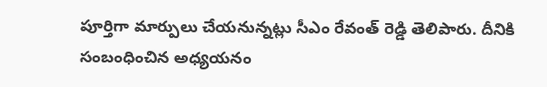పూర్తిగా మార్పులు చేయనున్నట్లు సీఎం రేవంత్ రెడ్డి తెలిపారు. దీనికి సంబంధించిన అధ్యయనం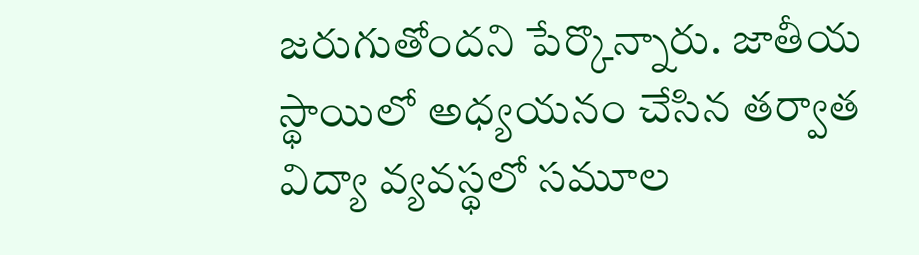జరుగుతోందని పేర్కొన్నారు. జాతీయ స్థాయిలో అధ్యయనం చేసిన తర్వాత విద్యా వ్యవస్థలో సమూల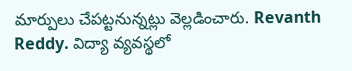మార్పులు చేపట్టనున్నట్లు వెల్లడించారు. Revanth Reddy. విద్యా వ్యవస్థలో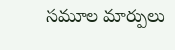సమూల మార్పులు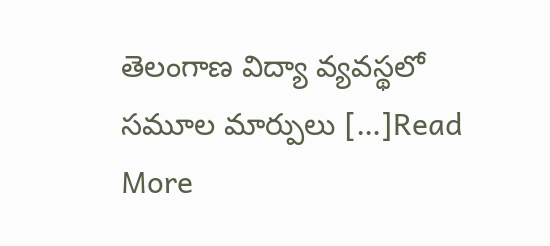తెలంగాణ విద్యా వ్యవస్థలో సమూల మార్పులు […]Read More